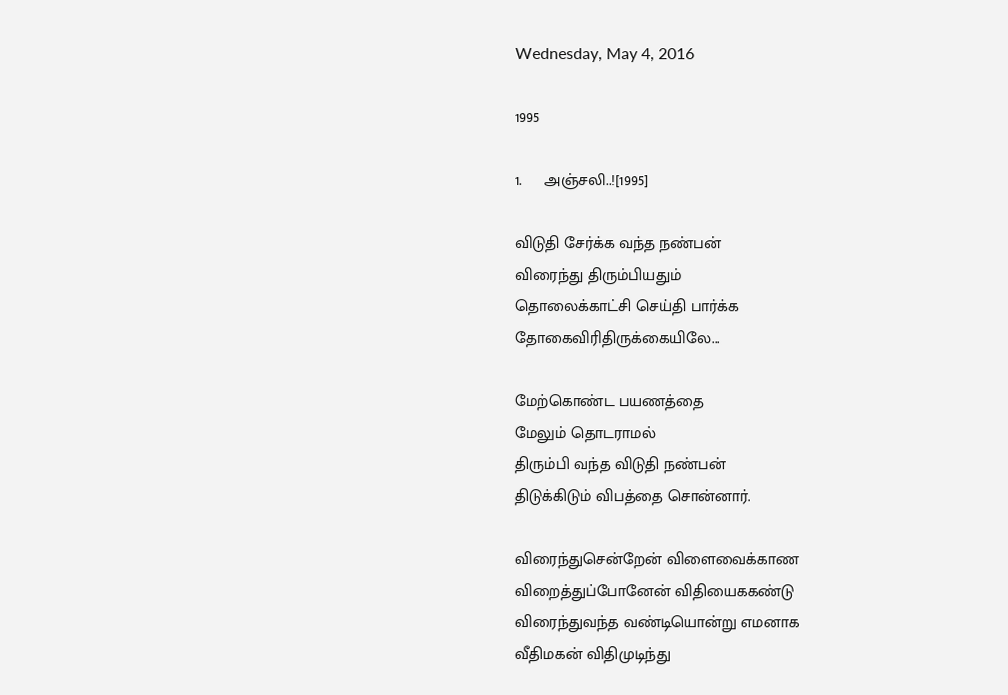Wednesday, May 4, 2016

1995

1.     அஞ்சலி..![1995]

விடுதி சேர்க்க வந்த நண்பன்
விரைந்து திரும்பியதும்
தொலைக்காட்சி செய்தி பார்க்க
தோகைவிரிதிருக்கையிலே...

மேற்கொண்ட பயணத்தை
மேலும் தொடராமல்
திரும்பி வந்த விடுதி நண்பன்
திடுக்கிடும் விபத்தை சொன்னார்.

விரைந்துசென்றேன் விளைவைக்காண
விறைத்துப்போனேன் விதியைககண்டு
விரைந்துவந்த வண்டியொன்று எமனாக
வீதிமகன் விதிமுடிந்து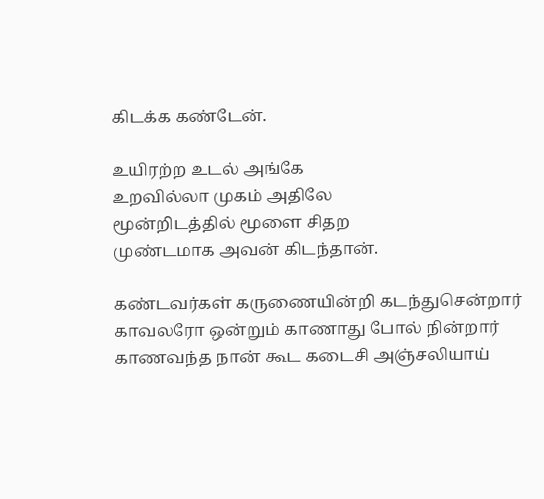கிடக்க கண்டேன்.

உயிரற்ற உடல் அங்கே
உறவில்லா முகம் அதிலே
மூன்றிடத்தில் மூளை சிதற
முண்டமாக அவன் கிடந்தான்.

கண்டவர்கள் கருணையின்றி கடந்துசென்றார்
காவலரோ ஒன்றும் காணாது போல் நின்றார்
காணவந்த நான் கூட கடைசி அஞ்சலியாய்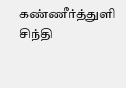கண்ணீர்த்துளி சிந்தி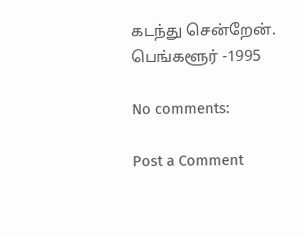கடந்து சென்றேன்.
பெங்களூர் -1995

No comments:

Post a Comment